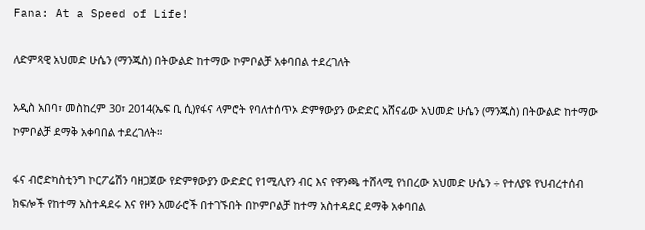Fana: At a Speed of Life!

ለድምጻዊ አህመድ ሁሴን (ማንጁስ) በትውልድ ከተማው ኮምቦልቻ አቀባበል ተደረገለት

አዲስ አበባ፣ መስከረም 30፣ 2014(ኤፍ ቢ ሲ)የፋና ላምሮት የባለተሰጥኦ ድምፃውያን ውድድር አሸናፊው አህመድ ሁሴን (ማንጁስ) በትውልድ ከተማው ኮምቦልቻ ደማቅ አቀባበል ተደረገለት።

ፋና ብሮድካስቲንግ ኮርፖሬሽን ባዘጋጀው የድምፃውያን ውድድር የ1ሚሊየን ብር እና የዋንጫ ተሸላሚ የነበረው አህመድ ሁሴን ÷ የተለያዩ የህብረተሰብ ክፍሎች የከተማ አስተዳደሩ እና የዞን አመራሮች በተገኙበት በኮምቦልቻ ከተማ አስተዳደር ደማቅ አቀባበል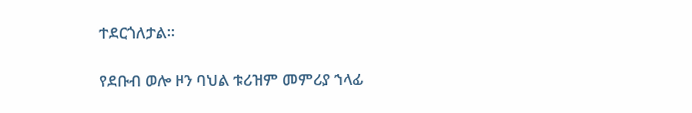ተደርጎለታል።

የደቡብ ወሎ ዞን ባህል ቱሪዝም መምሪያ ኀላፊ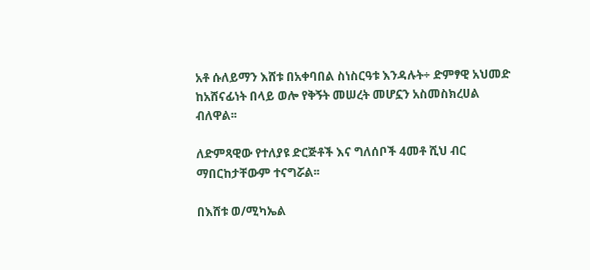አቶ ሱለይማን እሸቱ በአቀባበል ስነስርዓቱ እንዳሉት÷ ድምፃዊ አህመድ ከአሸናፊነት በላይ ወሎ የቅኝት መሠረት መሆኗን አስመስክረሀል ብለዋል፡፡

ለድምጻዊው የተለያዩ ድርጅቶች እና ግለሰቦች 4መቶ ሺህ ብር ማበርከታቸውም ተናግሯል፡፡

በእሸቱ ወ/ሚካኤል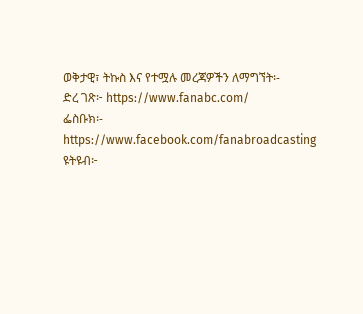ወቅታዊ፣ ትኩስ እና የተሟሉ መረጃዎችን ለማግኘት፡-
ድረ ገጽ፦ https://www.fanabc.com/
ፌስቡክ፡- https://www.facebook.com/fanabroadcasting
ዩትዩብ፦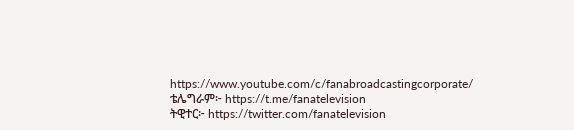https://www.youtube.com/c/fanabroadcastingcorporate/
ቴሌግራም፦ https://t.me/fanatelevision
ትዊተር፦ https://twitter.com/fanatelevision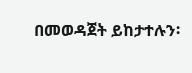በመወዳጀት ይከታተሉን፡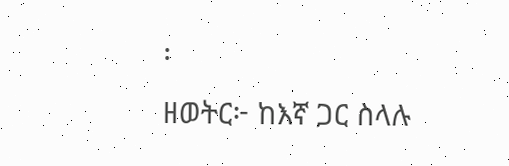፡
ዘወትር፦ ከእኛ ጋር ስላሉ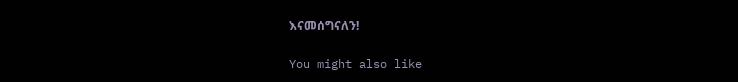እናመሰግናለን!

You might also like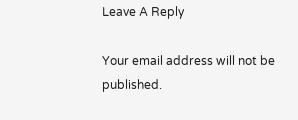Leave A Reply

Your email address will not be published.